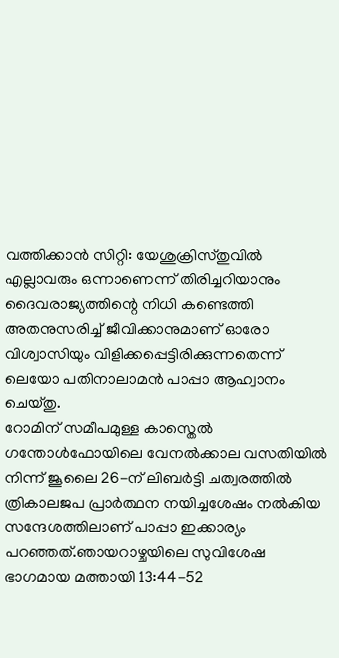വത്തിക്കാൻ സിറ്റി: യേശുക്രിസ്തുവിൽ എല്ലാവരും ഒന്നാണെന്ന് തിരിച്ചറിയാനും ദൈവരാജ്യത്തിന്റെ നിധി കണ്ടെത്തി അതനുസരിച്ച് ജീവിക്കാനുമാണ് ഓരോ വിശ്വാസിയും വിളിക്കപ്പെട്ടിരിക്കുന്നതെന്ന് ലെയോ പതിനാലാമൻ പാപ്പാ ആഹ്വാനം ചെയ്തു.
റോമിന് സമീപമുള്ള കാസ്തെൽ ഗന്തോൾഫോയിലെ വേനൽക്കാല വസതിയിൽ നിന്ന് ജൂലൈ 26-ന് ലിബർട്ടി ചത്വരത്തിൽ ത്രികാലജപ പ്രാർത്ഥന നയിച്ചശേഷം നൽകിയ സന്ദേശത്തിലാണ് പാപ്പാ ഇക്കാര്യം പറഞ്ഞത്.ഞായറാഴ്ചയിലെ സുവിശേഷ ഭാഗമായ മത്തായി 13:44-52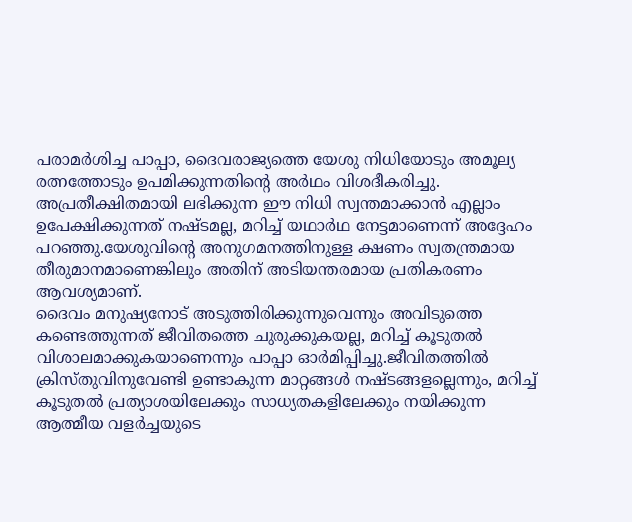പരാമർശിച്ച പാപ്പാ, ദൈവരാജ്യത്തെ യേശു നിധിയോടും അമൂല്യ രത്നത്തോടും ഉപമിക്കുന്നതിന്റെ അർഥം വിശദീകരിച്ചു. അപ്രതീക്ഷിതമായി ലഭിക്കുന്ന ഈ നിധി സ്വന്തമാക്കാൻ എല്ലാം ഉപേക്ഷിക്കുന്നത് നഷ്ടമല്ല, മറിച്ച് യഥാർഥ നേട്ടമാണെന്ന് അദ്ദേഹം പറഞ്ഞു.യേശുവിന്റെ അനുഗമനത്തിനുള്ള ക്ഷണം സ്വതന്ത്രമായ തീരുമാനമാണെങ്കിലും അതിന് അടിയന്തരമായ പ്രതികരണം ആവശ്യമാണ്.
ദൈവം മനുഷ്യനോട് അടുത്തിരിക്കുന്നുവെന്നും അവിടുത്തെ കണ്ടെത്തുന്നത് ജീവിതത്തെ ചുരുക്കുകയല്ല, മറിച്ച് കൂടുതൽ വിശാലമാക്കുകയാണെന്നും പാപ്പാ ഓർമിപ്പിച്ചു.ജീവിതത്തിൽ ക്രിസ്തുവിനുവേണ്ടി ഉണ്ടാകുന്ന മാറ്റങ്ങൾ നഷ്ടങ്ങളല്ലെന്നും, മറിച്ച് കൂടുതൽ പ്രത്യാശയിലേക്കും സാധ്യതകളിലേക്കും നയിക്കുന്ന ആത്മീയ വളർച്ചയുടെ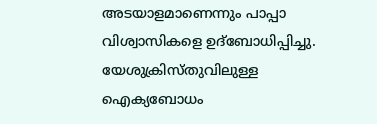അടയാളമാണെന്നും പാപ്പാ വിശ്വാസികളെ ഉദ്ബോധിപ്പിച്ചു. യേശുക്രിസ്തുവിലുള്ള ഐക്യബോധം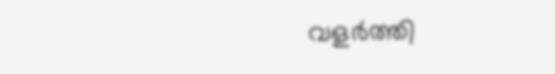വളർത്തി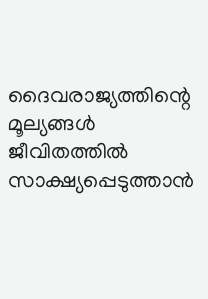ദൈവരാജ്യത്തിന്റെ മൂല്യങ്ങൾ ജീവിതത്തിൽ സാക്ഷ്യപ്പെടുത്താൻ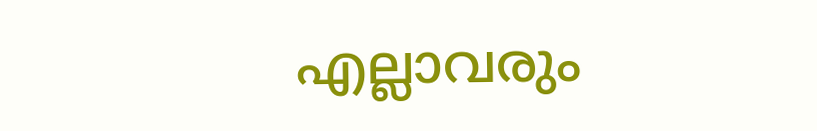എല്ലാവരും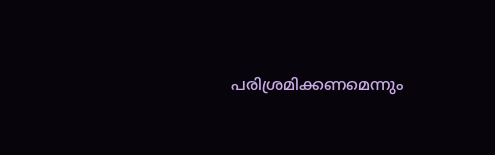പരിശ്രമിക്കണമെന്നും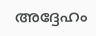അദ്ദേഹം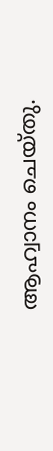ആഹ്വാനം ചെയ്തു.